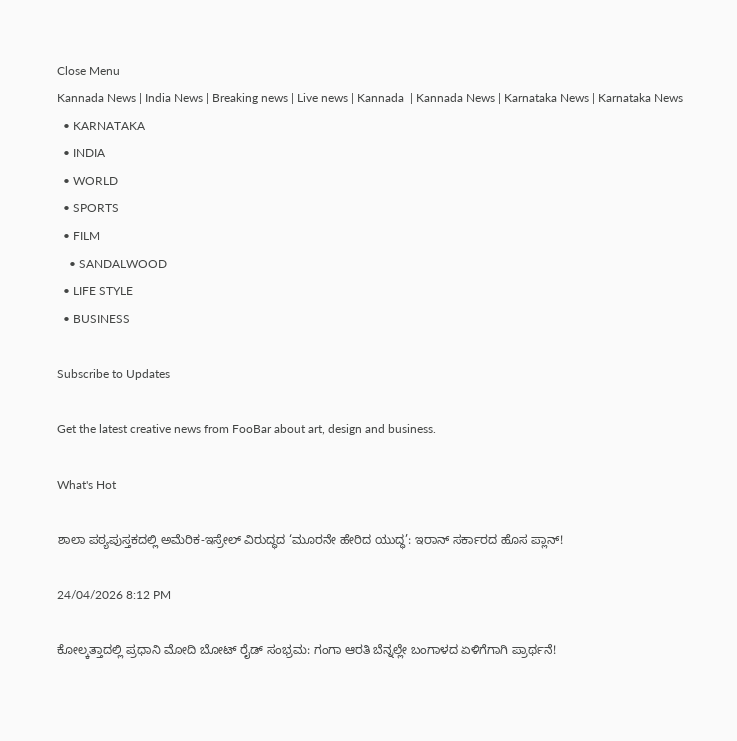Close Menu
Kannada News | India News | Breaking news | Live news | Kannada  | Kannada News | Karnataka News | Karnataka News
  • KARNATAKA
  • INDIA
  • WORLD
  • SPORTS
  • FILM
    • SANDALWOOD
  • LIFE STYLE
  • BUSINESS

Subscribe to Updates

Get the latest creative news from FooBar about art, design and business.

What's Hot

ಶಾಲಾ ಪಠ್ಯಪುಸ್ತಕದಲ್ಲಿ ಅಮೆರಿಕ-ಇಸ್ರೇಲ್ ವಿರುದ್ಧದ ‘ಮೂರನೇ ಹೇರಿದ ಯುದ್ಧ’: ಇರಾನ್ ಸರ್ಕಾರದ ಹೊಸ ಪ್ಲಾನ್!

24/04/2026 8:12 PM

ಕೋಲ್ಕತ್ತಾದಲ್ಲಿ ಪ್ರಧಾನಿ ಮೋದಿ ಬೋಟ್ ರೈಡ್ ಸಂಭ್ರಮ: ಗಂಗಾ ಆರತಿ ಬೆನ್ನಲ್ಲೇ ಬಂಗಾಳದ ಏಳಿಗೆಗಾಗಿ ಪ್ರಾರ್ಥನೆ!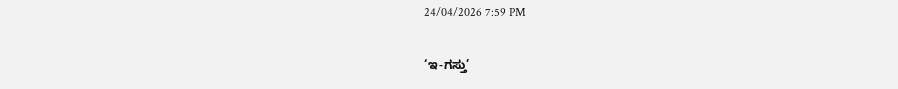24/04/2026 7:59 PM

‘ಇ-ಗಸ್ತು’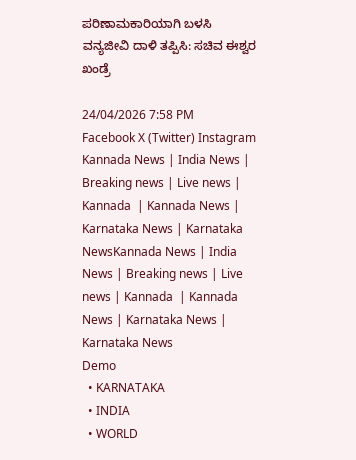ಪರಿಣಾಮಕಾರಿಯಾಗಿ ಬಳಸಿ ವನ್ಯಜೀವಿ ದಾಳಿ ತಪ್ಪಿಸಿ: ಸಚಿವ ಈಶ್ವರ ಖಂಡ್ರೆ

24/04/2026 7:58 PM
Facebook X (Twitter) Instagram
Kannada News | India News | Breaking news | Live news | Kannada  | Kannada News | Karnataka News | Karnataka NewsKannada News | India News | Breaking news | Live news | Kannada  | Kannada News | Karnataka News | Karnataka News
Demo
  • KARNATAKA
  • INDIA
  • WORLD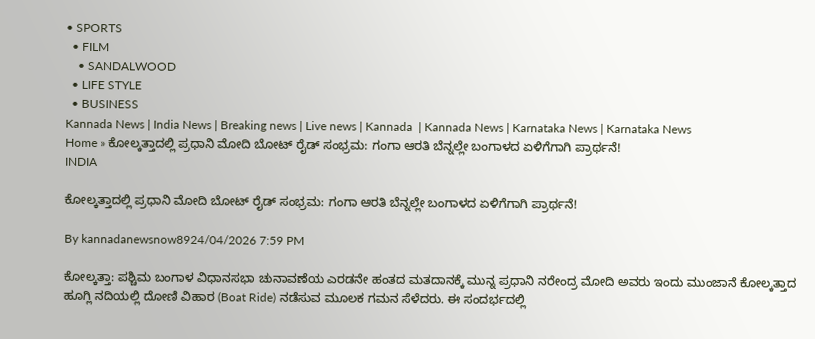• SPORTS
  • FILM
    • SANDALWOOD
  • LIFE STYLE
  • BUSINESS
Kannada News | India News | Breaking news | Live news | Kannada  | Kannada News | Karnataka News | Karnataka News
Home » ಕೋಲ್ಕತ್ತಾದಲ್ಲಿ ಪ್ರಧಾನಿ ಮೋದಿ ಬೋಟ್ ರೈಡ್ ಸಂಭ್ರಮ: ಗಂಗಾ ಆರತಿ ಬೆನ್ನಲ್ಲೇ ಬಂಗಾಳದ ಏಳಿಗೆಗಾಗಿ ಪ್ರಾರ್ಥನೆ!
INDIA

ಕೋಲ್ಕತ್ತಾದಲ್ಲಿ ಪ್ರಧಾನಿ ಮೋದಿ ಬೋಟ್ ರೈಡ್ ಸಂಭ್ರಮ: ಗಂಗಾ ಆರತಿ ಬೆನ್ನಲ್ಲೇ ಬಂಗಾಳದ ಏಳಿಗೆಗಾಗಿ ಪ್ರಾರ್ಥನೆ!

By kannadanewsnow8924/04/2026 7:59 PM

ಕೋಲ್ಕತ್ತಾ: ಪಶ್ಚಿಮ ಬಂಗಾಳ ವಿಧಾನಸಭಾ ಚುನಾವಣೆಯ ಎರಡನೇ ಹಂತದ ಮತದಾನಕ್ಕೆ ಮುನ್ನ ಪ್ರಧಾನಿ ನರೇಂದ್ರ ಮೋದಿ ಅವರು ಇಂದು ಮುಂಜಾನೆ ಕೋಲ್ಕತ್ತಾದ ಹೂಗ್ಲಿ ನದಿಯಲ್ಲಿ ದೋಣಿ ವಿಹಾರ (Boat Ride) ನಡೆಸುವ ಮೂಲಕ ಗಮನ ಸೆಳೆದರು. ಈ ಸಂದರ್ಭದಲ್ಲಿ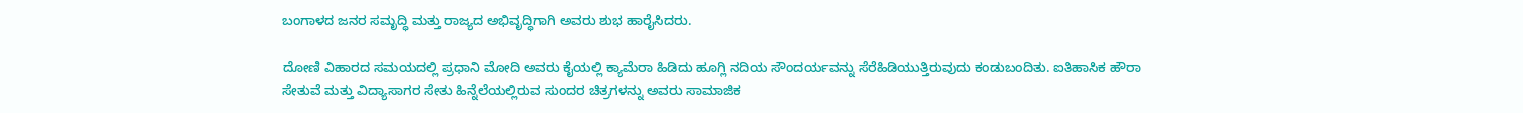ಬಂಗಾಳದ ಜನರ ಸಮೃದ್ಧಿ ಮತ್ತು ರಾಜ್ಯದ ಅಭಿವೃದ್ಧಿಗಾಗಿ ಅವರು ಶುಭ ಹಾರೈಸಿದರು.

ದೋಣಿ ವಿಹಾರದ ಸಮಯದಲ್ಲಿ ಪ್ರಧಾನಿ ಮೋದಿ ಅವರು ಕೈಯಲ್ಲಿ ಕ್ಯಾಮೆರಾ ಹಿಡಿದು ಹೂಗ್ಲಿ ನದಿಯ ಸೌಂದರ್ಯವನ್ನು ಸೆರೆಹಿಡಿಯುತ್ತಿರುವುದು ಕಂಡುಬಂದಿತು. ಐತಿಹಾಸಿಕ ಹೌರಾ ಸೇತುವೆ ಮತ್ತು ವಿದ್ಯಾಸಾಗರ ಸೇತು ಹಿನ್ನೆಲೆಯಲ್ಲಿರುವ ಸುಂದರ ಚಿತ್ರಗಳನ್ನು ಅವರು ಸಾಮಾಜಿಕ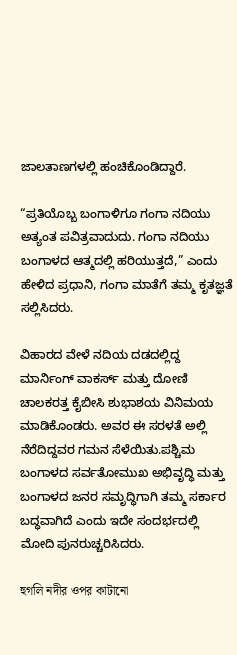ಜಾಲತಾಣಗಳಲ್ಲಿ ಹಂಚಿಕೊಂಡಿದ್ದಾರೆ.

“ಪ್ರತಿಯೊಬ್ಬ ಬಂಗಾಳಿಗೂ ಗಂಗಾ ನದಿಯು ಅತ್ಯಂತ ಪವಿತ್ರವಾದುದು. ಗಂಗಾ ನದಿಯು ಬಂಗಾಳದ ಆತ್ಮದಲ್ಲಿ ಹರಿಯುತ್ತದೆ,” ಎಂದು ಹೇಳಿದ ಪ್ರಧಾನಿ, ಗಂಗಾ ಮಾತೆಗೆ ತಮ್ಮ ಕೃತಜ್ಞತೆ ಸಲ್ಲಿಸಿದರು.

ವಿಹಾರದ ವೇಳೆ ನದಿಯ ದಡದಲ್ಲಿದ್ದ ಮಾರ್ನಿಂಗ್ ವಾಕರ್ಸ್ ಮತ್ತು ದೋಣಿ ಚಾಲಕರತ್ತ ಕೈಬೀಸಿ ಶುಭಾಶಯ ವಿನಿಮಯ ಮಾಡಿಕೊಂಡರು. ಅವರ ಈ ಸರಳತೆ ಅಲ್ಲಿ ನೆರೆದಿದ್ದವರ ಗಮನ ಸೆಳೆಯಿತು.ಪಶ್ಚಿಮ ಬಂಗಾಳದ ಸರ್ವತೋಮುಖ ಅಭಿವೃದ್ಧಿ ಮತ್ತು ಬಂಗಾಳದ ಜನರ ಸಮೃದ್ಧಿಗಾಗಿ ತಮ್ಮ ಸರ್ಕಾರ ಬದ್ಧವಾಗಿದೆ ಎಂದು ಇದೇ ಸಂದರ್ಭದಲ್ಲಿ ಮೋದಿ ಪುನರುಚ್ಚರಿಸಿದರು.

হুগলি নদীর ওপর কাটানো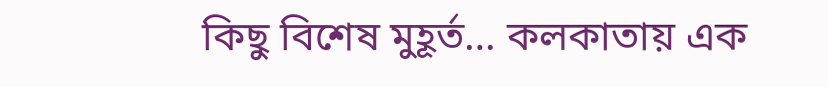কিছু বিশেষ মুহূর্ত… কলকাতায় এক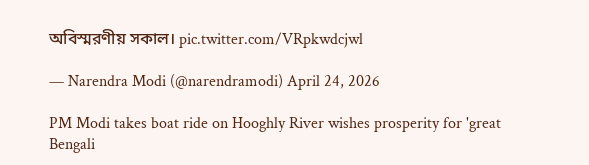অবিস্মরণীয় সকাল। pic.twitter.com/VRpkwdcjwl

— Narendra Modi (@narendramodi) April 24, 2026

PM Modi takes boat ride on Hooghly River wishes prosperity for 'great Bengali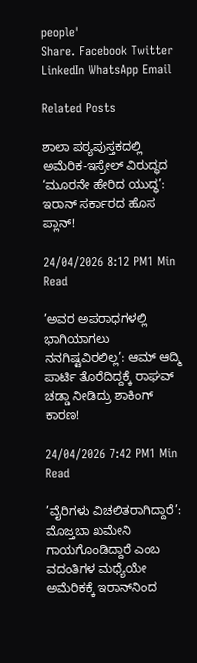people'
Share. Facebook Twitter LinkedIn WhatsApp Email

Related Posts

ಶಾಲಾ ಪಠ್ಯಪುಸ್ತಕದಲ್ಲಿ ಅಮೆರಿಕ-ಇಸ್ರೇಲ್ ವಿರುದ್ಧದ ‘ಮೂರನೇ ಹೇರಿದ ಯುದ್ಧ’: ಇರಾನ್ ಸರ್ಕಾರದ ಹೊಸ ಪ್ಲಾನ್!

24/04/2026 8:12 PM1 Min Read

’ಅವರ ಅಪರಾಧಗಳಲ್ಲಿ ಭಾಗಿಯಾಗಲು ನನಗಿಷ್ಟವಿರಲಿಲ್ಲ’: ಆಮ್ ಆದ್ಮಿ ಪಾರ್ಟಿ ತೊರೆದಿದ್ದಕ್ಕೆ ರಾಘವ್ ಚಡ್ಡಾ ನೀಡಿದ್ರು ಶಾಕಿಂಗ್ ಕಾರಣ!

24/04/2026 7:42 PM1 Min Read

’ವೈರಿಗಳು ವಿಚಲಿತರಾಗಿದ್ದಾರೆ’: ಮೊಜ್ತಬಾ ಖಮೇನಿ ಗಾಯಗೊಂಡಿದ್ದಾರೆ ಎಂಬ ವದಂತಿಗಳ ಮಧ್ಯೆಯೇ ಅಮೆರಿಕಕ್ಕೆ ಇರಾನ್‌ನಿಂದ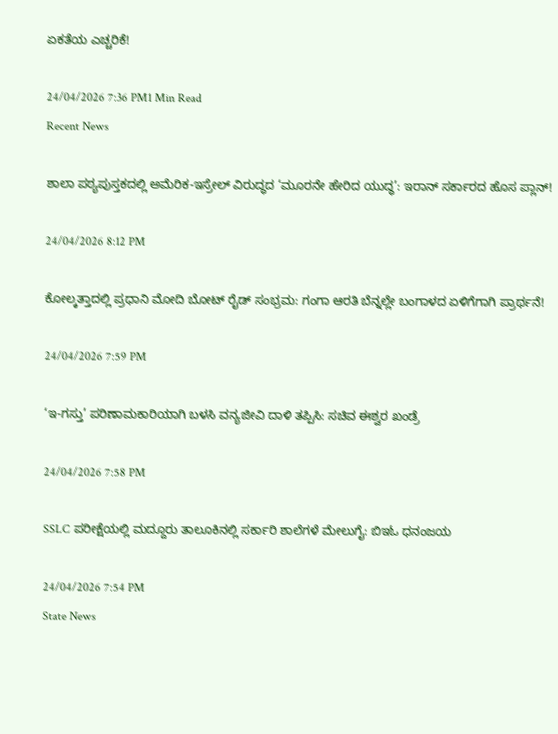ಏಕತೆಯ ಎಚ್ಚರಿಕೆ!

24/04/2026 7:36 PM1 Min Read
Recent News

ಶಾಲಾ ಪಠ್ಯಪುಸ್ತಕದಲ್ಲಿ ಅಮೆರಿಕ-ಇಸ್ರೇಲ್ ವಿರುದ್ಧದ ‘ಮೂರನೇ ಹೇರಿದ ಯುದ್ಧ’: ಇರಾನ್ ಸರ್ಕಾರದ ಹೊಸ ಪ್ಲಾನ್!

24/04/2026 8:12 PM

ಕೋಲ್ಕತ್ತಾದಲ್ಲಿ ಪ್ರಧಾನಿ ಮೋದಿ ಬೋಟ್ ರೈಡ್ ಸಂಭ್ರಮ: ಗಂಗಾ ಆರತಿ ಬೆನ್ನಲ್ಲೇ ಬಂಗಾಳದ ಏಳಿಗೆಗಾಗಿ ಪ್ರಾರ್ಥನೆ!

24/04/2026 7:59 PM

‘ಇ-ಗಸ್ತು’ ಪರಿಣಾಮಕಾರಿಯಾಗಿ ಬಳಸಿ ವನ್ಯಜೀವಿ ದಾಳಿ ತಪ್ಪಿಸಿ: ಸಚಿವ ಈಶ್ವರ ಖಂಡ್ರೆ

24/04/2026 7:58 PM

SSLC ಪರೀಕ್ಷೆಯಲ್ಲಿ ಮದ್ದೂರು ತಾಲೂಕಿನಲ್ಲಿ ಸರ್ಕಾರಿ ಶಾಲೆಗಳೆ ಮೇಲುಗೈ: ಬಿಇಓ ಧನಂಜಯ

24/04/2026 7:54 PM
State News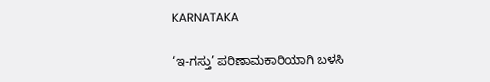KARNATAKA

‘ಇ-ಗಸ್ತು’ ಪರಿಣಾಮಕಾರಿಯಾಗಿ ಬಳಸಿ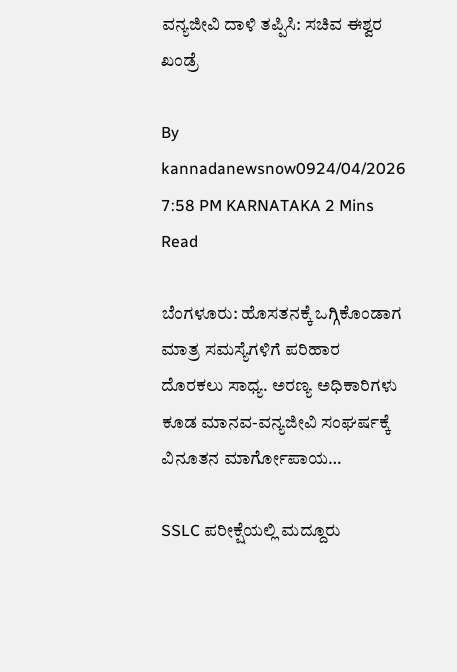ವನ್ಯಜೀವಿ ದಾಳಿ ತಪ್ಪಿಸಿ: ಸಚಿವ ಈಶ್ವರ ಖಂಡ್ರೆ

By kannadanewsnow0924/04/2026 7:58 PM KARNATAKA 2 Mins Read

ಬೆಂಗಳೂರು: ಹೊಸತನಕ್ಕೆ ಒಗ್ಗಿಕೊಂಡಾಗ ಮಾತ್ರ ಸಮಸ್ಯೆಗಳಿಗೆ ಪರಿಹಾರ ದೊರಕಲು ಸಾಧ್ಯ. ಅರಣ್ಯ ಅಧಿಕಾರಿಗಳು ಕೂಡ ಮಾನವ-ವನ್ಯಜೀವಿ ಸಂಘರ್ಷಕ್ಕೆ ವಿನೂತನ ಮಾರ್ಗೋಪಾಯ…

SSLC ಪರೀಕ್ಷೆಯಲ್ಲಿ ಮದ್ದೂರು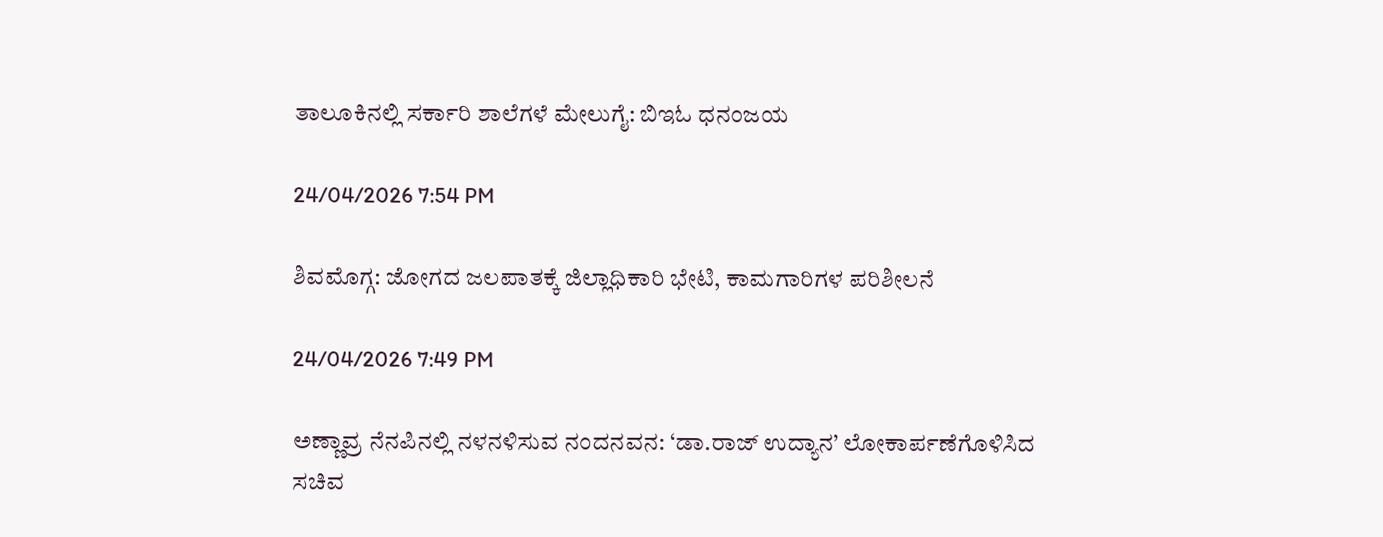ತಾಲೂಕಿನಲ್ಲಿ ಸರ್ಕಾರಿ ಶಾಲೆಗಳೆ ಮೇಲುಗೈ: ಬಿಇಓ ಧನಂಜಯ

24/04/2026 7:54 PM

ಶಿವಮೊಗ್ಗ: ಜೋಗದ ಜಲಪಾತಕ್ಕೆ ಜಿಲ್ಲಾಧಿಕಾರಿ ಭೇಟಿ, ಕಾಮಗಾರಿಗಳ ಪರಿಶೀಲನೆ

24/04/2026 7:49 PM

ಅಣ್ಣಾವ್ರ ನೆನಪಿನಲ್ಲಿ ನಳನಳಿಸುವ ನಂದನವನ: ‘ಡಾ.ರಾಜ್ ಉದ್ಯಾನ’ ಲೋಕಾರ್ಪಣೆಗೊಳಿಸಿದ ಸಚಿವ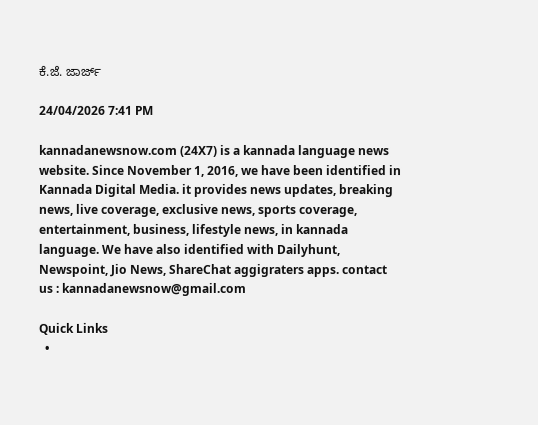ಕೆ.ಜೆ. ಜಾರ್ಜ್

24/04/2026 7:41 PM

kannadanewsnow.com (24X7) is a kannada language news website. Since November 1, 2016, we have been identified in Kannada Digital Media. it provides news updates, breaking news, live coverage, exclusive news, sports coverage, entertainment, business, lifestyle news, in kannada language. We have also identified with Dailyhunt, Newspoint, Jio News, ShareChat aggigraters apps. contact us : kannadanewsnow@gmail.com

Quick Links
  •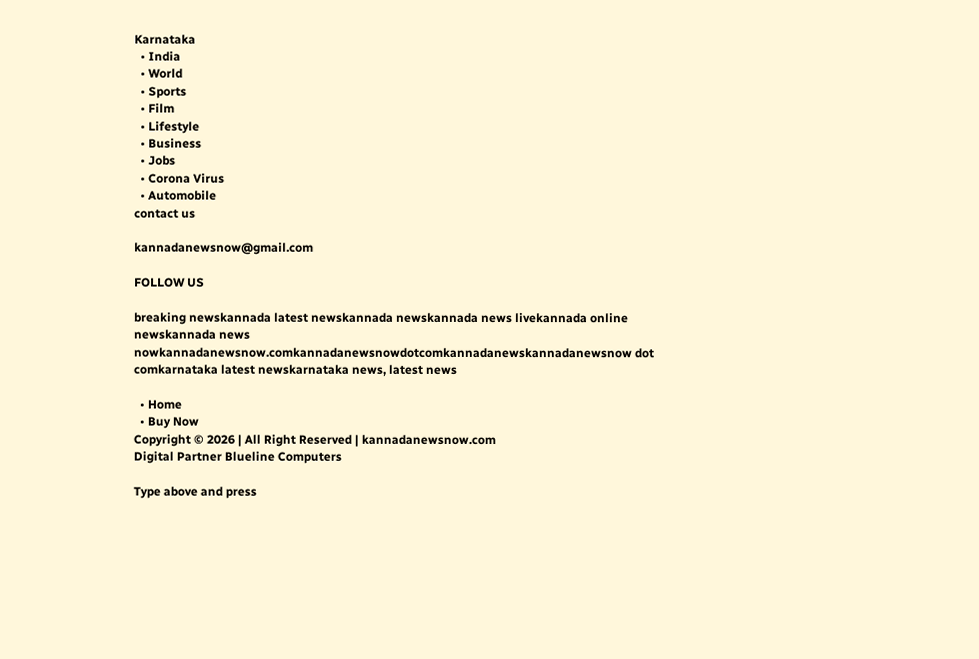Karnataka
  • India
  • World
  • Sports
  • Film
  • Lifestyle
  • Business
  • Jobs
  • Corona Virus
  • Automobile
contact us

kannadanewsnow@gmail.com

FOLLOW US

breaking newskannada latest newskannada newskannada news livekannada online newskannada news nowkannadanewsnow.comkannadanewsnowdotcomkannadanewskannadanewsnow dot comkarnataka latest newskarnataka news, latest news

  • Home
  • Buy Now
Copyright © 2026 | All Right Reserved | kannadanewsnow.com
Digital Partner Blueline Computers

Type above and press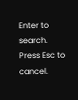Enter to search. Press Esc to cancel.